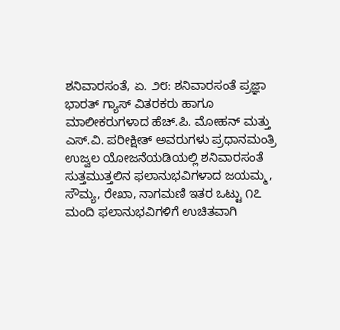ಶನಿವಾರಸಂತೆ, ಏ. ೨೮: ಶನಿವಾರಸಂತೆ ಪ್ರಜ್ಞಾ ಭಾರತ್ ಗ್ಯಾಸ್ ವಿತರಕರು ಹಾಗೂ ಮಾಲೀಕರುಗಳಾದ ಹೆಚ್.ಪಿ. ಮೋಹನ್ ಮತ್ತು ಎಸ್.ವಿ. ಪರೀಕ್ಷೀತ್ ಅವರುಗಳು ಪ್ರಧಾನಮಂತ್ರಿ ಉಜ್ವಲ ಯೋಜನೆಯಡಿಯಲ್ಲಿ ಶನಿವಾರಸಂತೆ ಸುತ್ತಮುತ್ತಲಿನ ಫಲಾನುಭವಿಗಳಾದ ಜಯಮ್ಮ, ಸೌಮ್ಯ, ರೇಖಾ, ನಾಗಮಣಿ ಇತರ ಒಟ್ಟು ೧೭ ಮಂದಿ ಫಲಾನುಭವಿಗಳಿಗೆ ಉಚಿತವಾಗಿ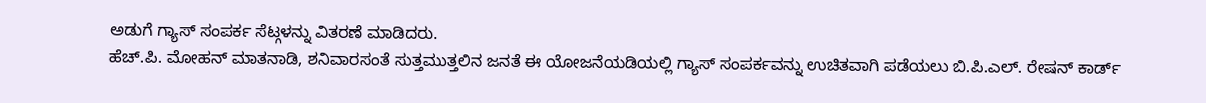ಅಡುಗೆ ಗ್ಯಾಸ್ ಸಂಪರ್ಕ ಸೆಟ್ಗಳನ್ನು ವಿತರಣೆ ಮಾಡಿದರು.
ಹೆಚ್.ಪಿ. ಮೋಹನ್ ಮಾತನಾಡಿ, ಶನಿವಾರಸಂತೆ ಸುತ್ತಮುತ್ತಲಿನ ಜನತೆ ಈ ಯೋಜನೆಯಡಿಯಲ್ಲಿ ಗ್ಯಾಸ್ ಸಂಪರ್ಕವನ್ನು ಉಚಿತವಾಗಿ ಪಡೆಯಲು ಬಿ.ಪಿ.ಎಲ್. ರೇಷನ್ ಕಾರ್ಡ್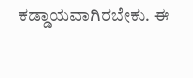ಕಡ್ಡಾಯವಾಗಿರಬೇಕು. ಈ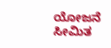ಯೋಜನೆ ಸೀಮಿತ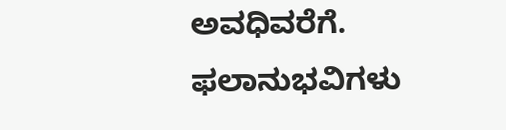ಅವಧಿವರೆಗೆ. ಫಲಾನುಭವಿಗಳು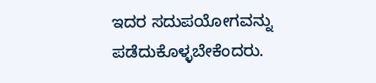ಇದರ ಸದುಪಯೋಗವನ್ನು ಪಡೆದುಕೊಳ್ಳಬೇಕೆಂದರು.